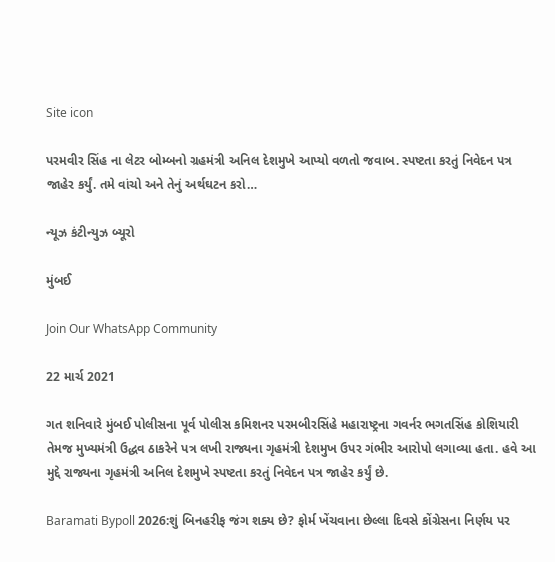Site icon

પરમવીર સિંહ ના લેટર બોમ્બનો ગ્રહમંત્રી અનિલ દેશમુખે આપ્યો વળતો જવાબ. સ્પષ્ટતા કરતું નિવેદન પત્ર જાહેર કર્યું. તમે વાંચો અને તેનું અર્થઘટન કરો…

ન્યૂઝ કંટીન્યુઝ બ્યૂરો

મુંબઈ

Join Our WhatsApp Community

22 માર્ચ 2021

ગત શનિવારે મુંબઈ પોલીસના પૂર્વ પોલીસ કમિશનર પરમબીરસિંહે મહારાષ્ટ્રના ગવર્નર ભગતસિંહ કોશિયારી તેમજ મુખ્યમંત્રી ઉદ્ધવ ઠાકરેને પત્ર લખી રાજ્યના ગૃહમંત્રી દેશમુખ ઉપર ગંભીર આરોપો લગાવ્યા હતા. હવે આ મુદ્દે રાજ્યના ગૃહમંત્રી અનિલ દેશમુખે સ્પષ્ટતા કરતું નિવેદન પત્ર જાહેર કર્યું છે.

Baramati Bypoll 2026:શું બિનહરીફ જંગ શક્ય છે? ફોર્મ ખેંચવાના છેલ્લા દિવસે કોંગ્રેસના નિર્ણય પર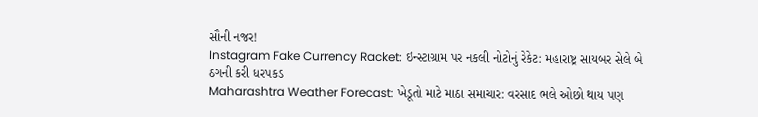સૌની નજર!
Instagram Fake Currency Racket: ઇન્સ્ટાગ્રામ પર નકલી નોટોનું રેકેટ: મહારાષ્ટ્ર સાયબર સેલે બે ઠગની કરી ધરપકડ
Maharashtra Weather Forecast: ખેડૂતો માટે માઠા સમાચાર: વરસાદ ભલે ઓછો થાય પણ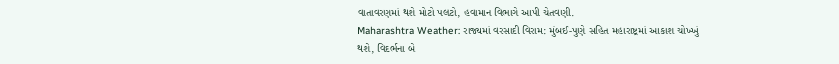વાતાવરણમાં થશે મોટો પલટો, હવામાન વિભાગે આપી ચેતવણી.
Maharashtra Weather: રાજ્યમાં વરસાદી વિરામ: મુંબઈ-પુણે સહિત મહારાષ્ટ્રમાં આકાશ ચોખ્ખું થશે, વિદર્ભના બે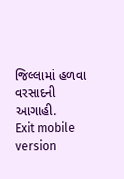જિલ્લામાં હળવા વરસાદની આગાહી.
Exit mobile version